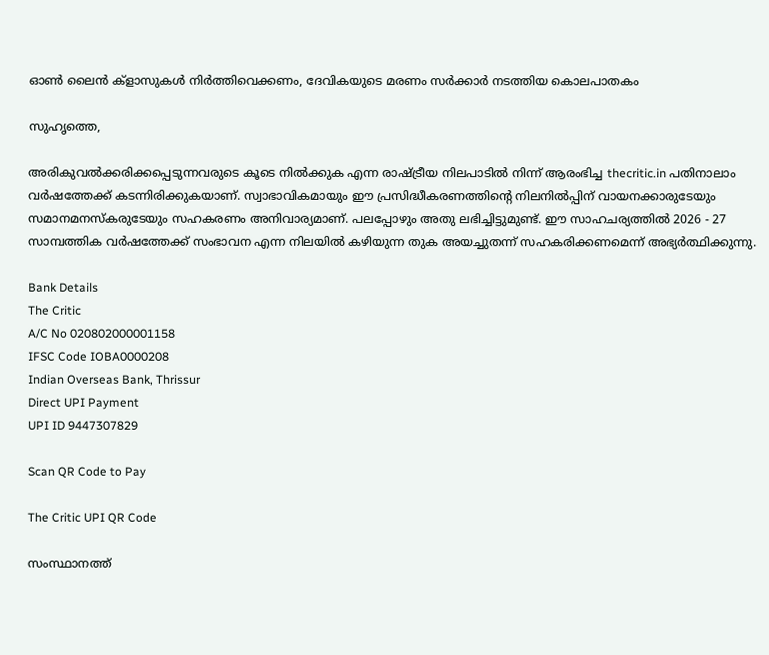ഓണ്‍ ലൈന്‍ ക്‌ളാസുകള്‍ നിര്‍ത്തിവെക്കണം, ദേവികയുടെ മരണം സര്‍ക്കാര്‍ നടത്തിയ കൊലപാതകം

സുഹൃത്തെ,

അരികുവല്‍ക്കരിക്കപ്പെടുന്നവരുടെ കൂടെ നില്‍ക്കുക എന്ന രാഷ്ട്രീയ നിലപാടില്‍ നിന്ന് ആരംഭിച്ച thecritic.in പതിനാലാം വര്‍ഷത്തേക്ക് കടന്നിരിക്കുകയാണ്. സ്വാഭാവികമായും ഈ പ്രസിദ്ധീകരണത്തിന്റെ നിലനില്‍പ്പിന് വായനക്കാരുടേയും സമാനമനസ്‌കരുടേയും സഹകരണം അനിവാര്യമാണ്. പലപ്പോഴും അതു ലഭിച്ചിട്ടുമുണ്ട്. ഈ സാഹചര്യത്തില്‍ 2026 - 27 സാമ്പത്തിക വര്‍ഷത്തേക്ക് സംഭാവന എന്ന നിലയില്‍ കഴിയുന്ന തുക അയച്ചുതന്ന് സഹകരിക്കണമെന്ന് അഭ്യര്‍ത്ഥിക്കുന്നു.

Bank Details
The Critic
A/C No 020802000001158
IFSC Code IOBA0000208
Indian Overseas Bank, Thrissur
Direct UPI Payment
UPI ID 9447307829

Scan QR Code to Pay

The Critic UPI QR Code

സംസ്ഥാനത്ത്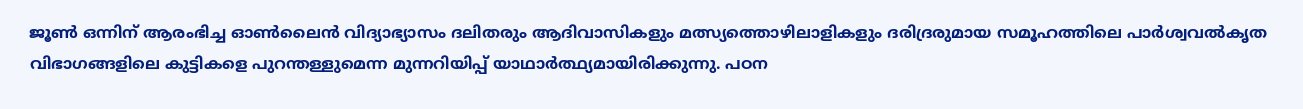ജൂണ്‍ ഒന്നിന് ആരംഭിച്ച ഓണ്‍ലൈന്‍ വിദ്യാഭ്യാസം ദലിതരും ആദിവാസികളും മത്സ്യത്തൊഴിലാളികളും ദരിദ്രരുമായ സമൂഹത്തിലെ പാര്‍ശ്വവല്‍കൃത വിഭാഗങ്ങളിലെ കുട്ടികളെ പുറന്തള്ളുമെന്ന മുന്നറിയിപ്പ് യാഥാര്‍ത്ഥ്യമായിരിക്കുന്നു. പഠന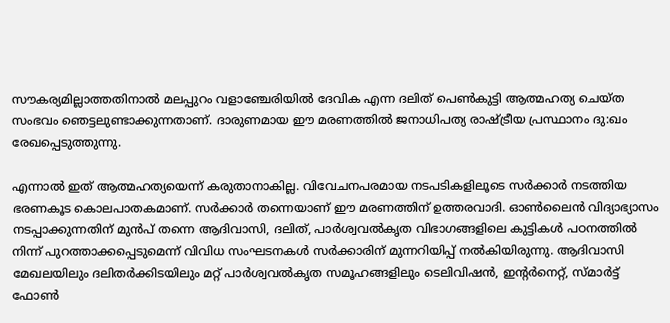സൗകര്യമില്ലാത്തതിനാല്‍ മലപ്പുറം വളാഞ്ചേരിയില്‍ ദേവിക എന്ന ദലിത് പെണ്‍കുട്ടി ആത്മഹത്യ ചെയ്ത സംഭവം ഞെട്ടലുണ്ടാക്കുന്നതാണ്. ദാരുണമായ ഈ മരണത്തില്‍ ജനാധിപത്യ രാഷ്ട്രീയ പ്രസ്ഥാനം ദു:ഖം രേഖപ്പെടുത്തുന്നു.

എന്നാല്‍ ഇത് ആത്മഹത്യയെന്ന് കരുതാനാകില്ല. വിവേചനപരമായ നടപടികളിലൂടെ സര്‍ക്കാര്‍ നടത്തിയ ഭരണകൂട കൊലപാതകമാണ്. സര്‍ക്കാര്‍ തന്നെയാണ് ഈ മരണത്തിന് ഉത്തരവാദി. ഓണ്‍ലൈന്‍ വിദ്യാഭ്യാസം നടപ്പാക്കുന്നതിന് മുന്‍പ് തന്നെ ആദിവാസി, ദലിത്, പാര്‍ശ്വവല്‍കൃത വിഭാഗങ്ങളിലെ കുട്ടികള്‍ പഠനത്തില്‍ നിന്ന് പുറത്താക്കപ്പെടുമെന്ന് വിവിധ സംഘടനകള്‍ സര്‍ക്കാരിന് മുന്നറിയിപ്പ് നല്‍കിയിരുന്നു. ആദിവാസി മേഖലയിലും ദലിതര്‍ക്കിടയിലും മറ്റ് പാര്‍ശ്വവല്‍കൃത സമൂഹങ്ങളിലും ടെലിവിഷന്‍, ഇന്റര്‍നെറ്റ്, സ്മാര്‍ട്ട് ഫോണ്‍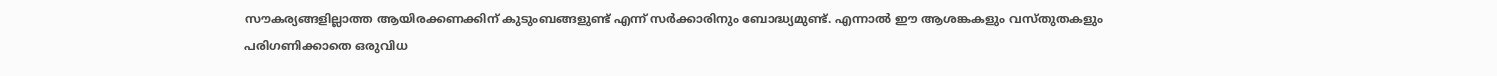സൗകര്യങ്ങളില്ലാത്ത ആയിരക്കണക്കിന് കുടുംബങ്ങളുണ്ട് എന്ന് സര്‍ക്കാരിനും ബോദ്ധ്യമുണ്ട്. എന്നാല്‍ ഈ ആശങ്കകളും വസ്തുതകളും പരിഗണിക്കാതെ ഒരുവിധ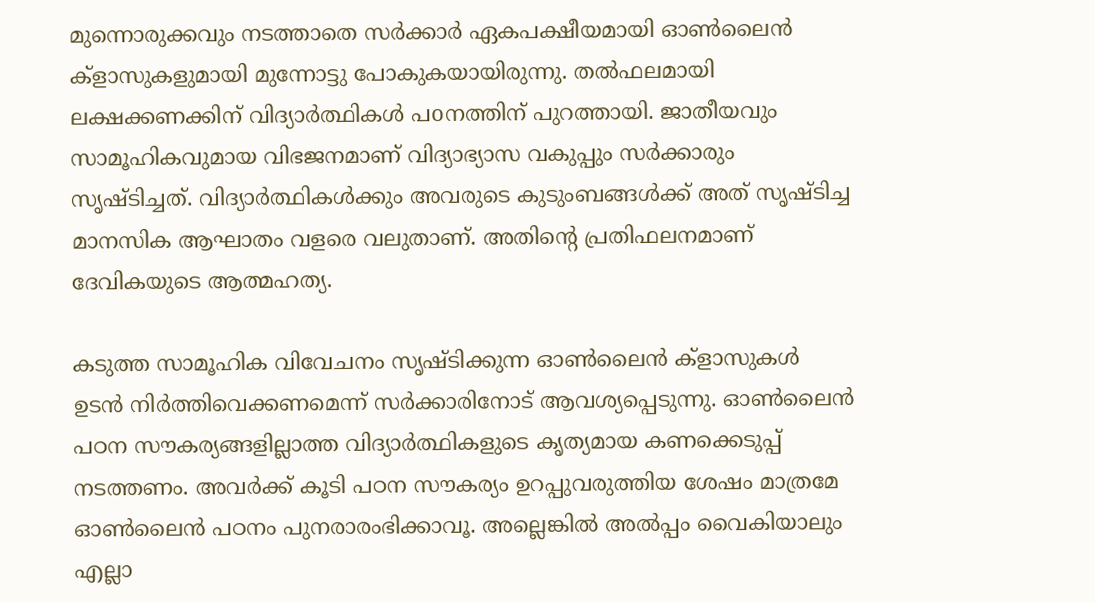മുന്നൊരുക്കവും നടത്താതെ സര്‍ക്കാര്‍ ഏകപക്ഷീയമായി ഓണ്‍ലൈന്‍ ക്‌ളാസുകളുമായി മുന്നോട്ടു പോകുകയായിരുന്നു. തല്‍ഫലമായി ലക്ഷക്കണക്കിന് വിദ്യാര്‍ത്ഥികള്‍ പoനത്തിന് പുറത്തായി. ജാതീയവും സാമൂഹികവുമായ വിഭജനമാണ് വിദ്യാഭ്യാസ വകുപ്പും സര്‍ക്കാരും സൃഷ്ടിച്ചത്. വിദ്യാര്‍ത്ഥികള്‍ക്കും അവരുടെ കുടുംബങ്ങള്‍ക്ക് അത് സൃഷ്ടിച്ച മാനസിക ആഘാതം വളരെ വലുതാണ്. അതിന്റെ പ്രതിഫലനമാണ് ദേവികയുടെ ആത്മഹത്യ.

കടുത്ത സാമൂഹിക വിവേചനം സൃഷ്ടിക്കുന്ന ഓണ്‍ലൈന്‍ ക്‌ളാസുകള്‍ ഉടന്‍ നിര്‍ത്തിവെക്കണമെന്ന് സര്‍ക്കാരിനോട് ആവശ്യപ്പെടുന്നു. ഓണ്‍ലൈന്‍ പഠന സൗകര്യങ്ങളില്ലാത്ത വിദ്യാര്‍ത്ഥികളുടെ കൃത്യമായ കണക്കെടുപ്പ് നടത്തണം. അവര്‍ക്ക് കൂടി പഠന സൗകര്യം ഉറപ്പുവരുത്തിയ ശേഷം മാത്രമേ ഓണ്‍ലൈന്‍ പഠനം പുനരാരംഭിക്കാവൂ. അല്ലെങ്കില്‍ അല്‍പ്പം വൈകിയാലും എല്ലാ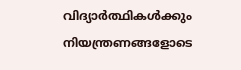വിദ്യാര്‍ത്ഥികള്‍ക്കും നിയന്ത്രണങ്ങളോടെ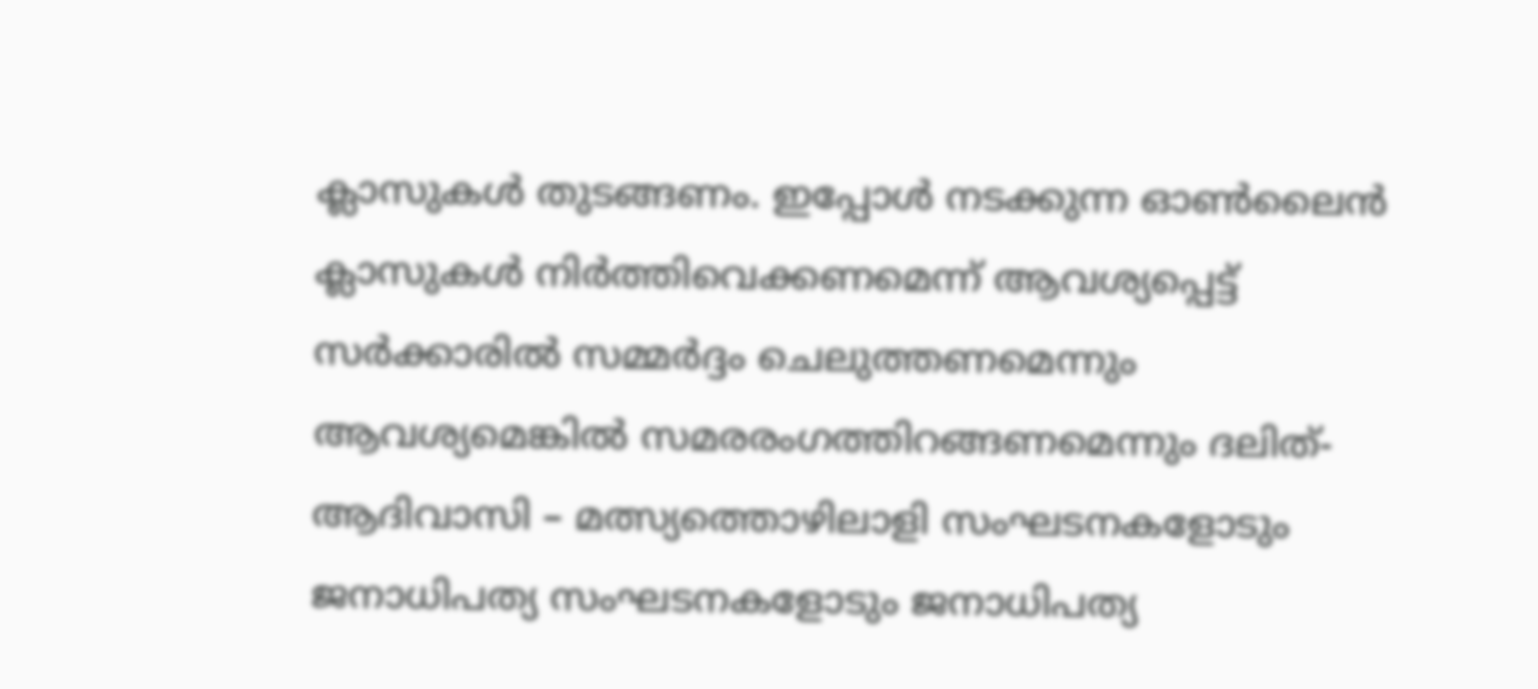ക്ലാസുകള്‍ തുടങ്ങണം. ഇപ്പോള്‍ നടക്കുന്ന ഓണ്‍ലൈന്‍ ക്ലാസുകള്‍ നിര്‍ത്തിവെക്കണമെന്ന് ആവശ്യപ്പെട്ട് സര്‍ക്കാരില്‍ സമ്മര്‍ദ്ദം ചെലുത്തണമെന്നും ആവശ്യമെങ്കില്‍ സമരരംഗത്തിറങ്ങണമെന്നും ദലിത്- ആദിവാസി – മത്സ്യത്തൊഴിലാളി സംഘടനകളോടും ജനാധിപത്യ സംഘടനകളോടും ജനാധിപത്യ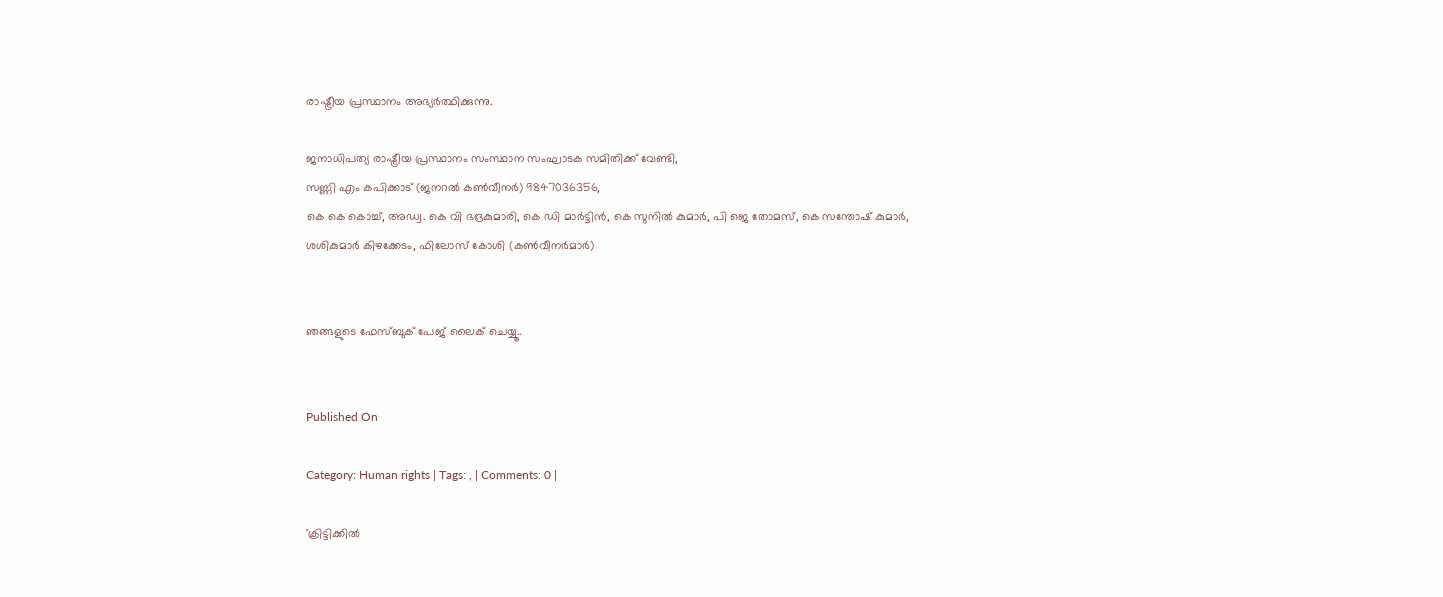രാഷ്ട്രീയ പ്രസ്ഥാനം അഭ്യര്‍ത്ഥിക്കുന്നു.

ജനാധിപത്യ രാഷ്ട്രീയ പ്രസ്ഥാനം സംസ്ഥാന സംഘാടക സമിതിക്ക് വേണ്ടി,
സണ്ണി എം കപിക്കാട് (ജനറല്‍ കണ്‍വീനര്‍) 9847036356,
കെ കെ കൊച്ച്, അഡ്വ. കെ വി ഭദ്രകുമാരി, കെ ഡി മാര്‍ട്ടിന്‍, കെ സുനില്‍ കുമാര്‍, പി ജെ തോമസ്, കെ സന്തോഷ് കുമാര്‍, ശശികുമാര്‍ കിഴക്കേടം, ഫിലോസ് കോശി (കണ്‍വീനര്‍മാര്‍)


ഞങ്ങളുടെ ഫേസ്ബുക് പേജ് ലൈക് ചെയ്യൂ..


Published On

Category: Human rights | Tags: , | Comments: 0 |

'ക്രിട്ടിക്കില്‍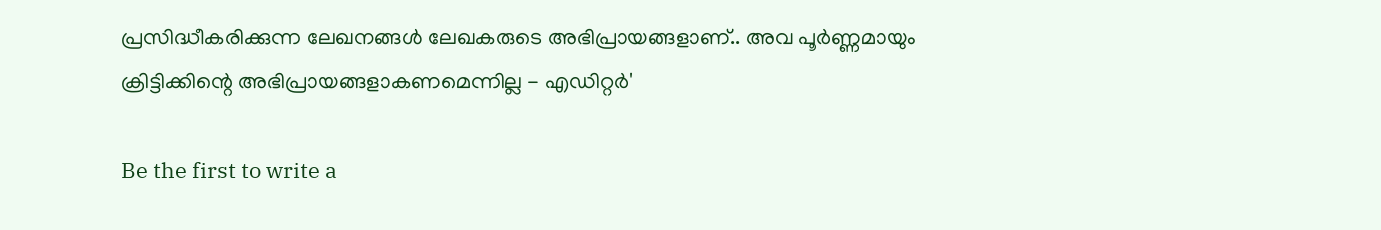പ്രസിദ്ധീകരിക്കുന്ന ലേഖനങ്ങള്‍ ലേഖകരുടെ അഭിപ്രായങ്ങളാണ്.. അവ പൂര്‍ണ്ണമായും ക്രിട്ടിക്കിന്റെ അഭിപ്രായങ്ങളാകണമെന്നില്ല - എഡിറ്റര്‍'

Be the first to write a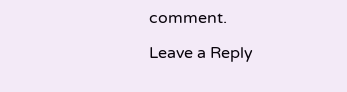comment.

Leave a Reply